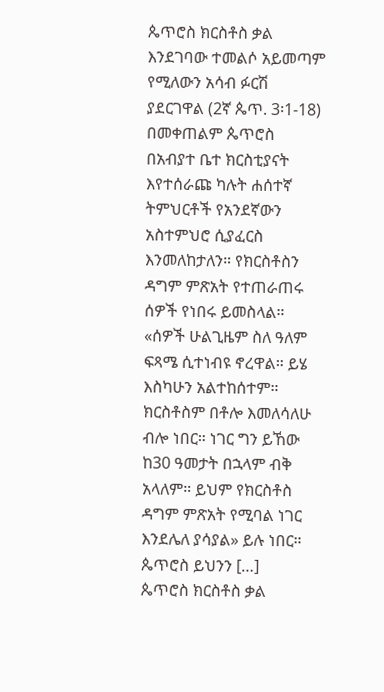ጴጥሮስ ክርስቶስ ቃል እንደገባው ተመልሶ አይመጣም የሚለውን አሳብ ፉርሽ ያደርገዋል (2ኛ ጴጥ. 3፡1-18)
በመቀጠልም ጴጥሮስ በአብያተ ቤተ ክርስቲያናት እየተሰራጩ ካሉት ሐሰተኛ ትምህርቶች የአንደኛውን አስተምህሮ ሲያፈርስ እንመለከታለን። የክርስቶስን ዳግም ምጽአት የተጠራጠሩ ሰዎች የነበሩ ይመስላል። «ሰዎች ሁልጊዜም ስለ ዓለም ፍጻሜ ሲተነብዩ ኖረዋል። ይሄ እስካሁን አልተከሰተም። ክርስቶስም በቶሎ እመለሳለሁ ብሎ ነበር። ነገር ግን ይኸው ከ30 ዓመታት በኋላም ብቅ አላለም። ይህም የክርስቶስ ዳግም ምጽአት የሚባል ነገር እንደሌለ ያሳያል» ይሉ ነበር። ጴጥሮስ ይህንን […]
ጴጥሮስ ክርስቶስ ቃል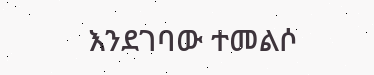እንደገባው ተመልሶ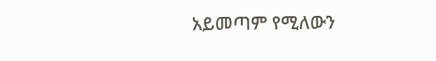አይመጣም የሚለውን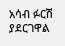አሳብ ፉርሽ ያደርገዋል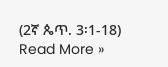(2ኛ ጴጥ. 3፡1-18) Read More »